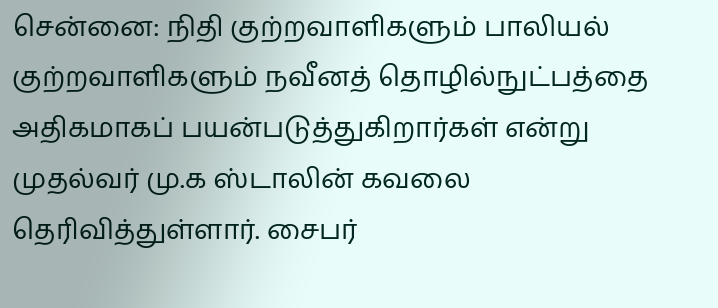சென்னை: நிதி குற்றவாளிகளும் பாலியல் குற்றவாளிகளும் நவீனத் தொழில்நுட்பத்தை அதிகமாகப் பயன்படுத்துகிறார்கள் என்று முதல்வர் மு.க ஸ்டாலின் கவலை தெரிவித்துள்ளார். சைபர்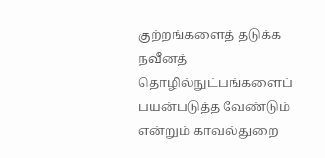குற்றங்களைத் தடுக்க நவீனத் தொழில்நுட்பங்களைப் பயன்படுத்த வேண்டும் என்றும் காவல்துறை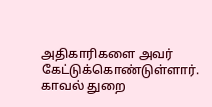அதிகாரிகளை அவர் கேட்டுக்கொண்டுள்ளார். காவல் துறை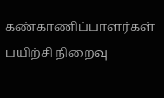கண்காணிப்பாளர்கள் பயிற்சி நிறைவு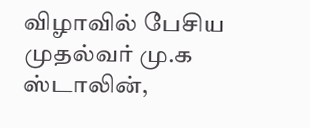விழாவில் பேசிய முதல்வர் மு.க ஸ்டாலின்,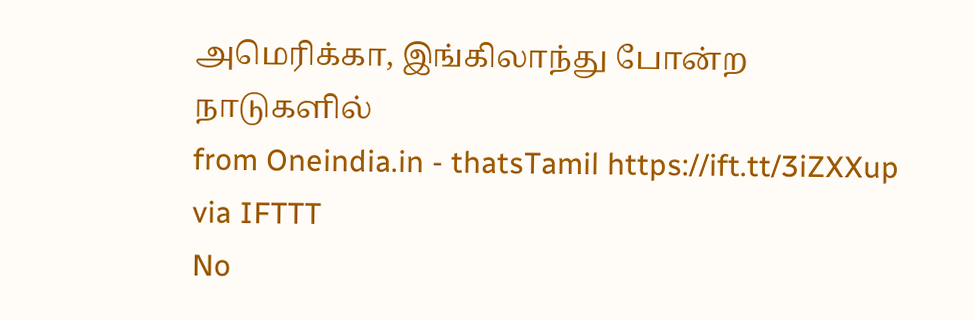அமெரிக்கா, இங்கிலாந்து போன்ற நாடுகளில்
from Oneindia.in - thatsTamil https://ift.tt/3iZXXup
via IFTTT
No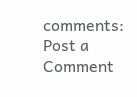comments:
Post a Comment